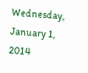Wednesday, January 1, 2014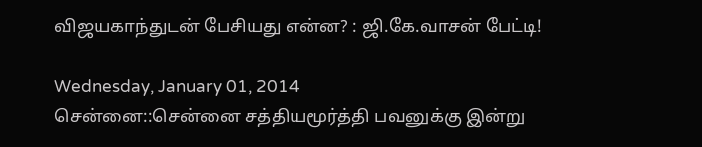விஜயகாந்துடன் பேசியது என்ன? : ஜி.கே.வாசன் பேட்டி!

Wednesday, January 01, 2014
சென்னை::சென்னை சத்தியமூர்த்தி பவனுக்கு இன்று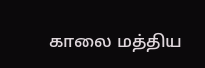காலை மத்திய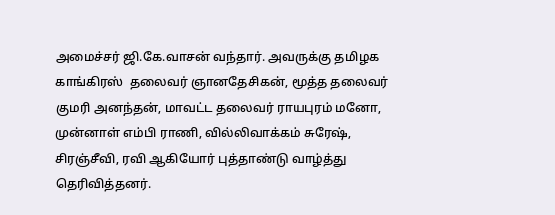அமைச்சர் ஜி.கே.வாசன் வந்தார். அவருக்கு தமிழக காங்கிரஸ்  தலைவர் ஞானதேசிகன், மூத்த தலைவர் குமரி அனந்தன், மாவட்ட தலைவர் ராயபுரம் மனோ, முன்னாள் எம்பி ராணி, வில்லிவாக்கம் சுரேஷ், சிரஞ்சீவி, ரவி ஆகியோர் புத்தாண்டு வாழ்த்து தெரிவித்தனர்.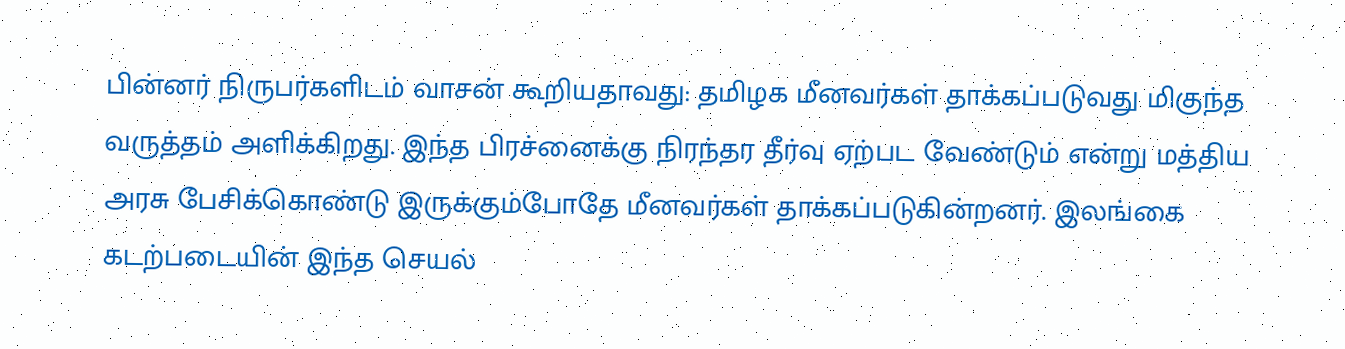பின்னர் நிருபர்களிடம் வாசன் கூறியதாவது: தமிழக மீனவர்கள் தாக்கப்படுவது மிகுந்த வருத்தம் அளிக்கிறது. இந்த பிரச்னைக்கு நிரந்தர தீர்வு ஏற்பட வேண்டும் என்று மத்திய அரசு பேசிக்கொண்டு இருக்கும்போதே மீனவர்கள் தாக்கப்படுகின்றனர். இலங்கை கடற்படையின் இந்த செயல்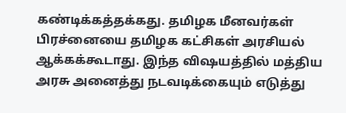கண்டிக்கத்தக்கது. தமிழக மீனவர்கள் பிரச்னையை தமிழக கட்சிகள் அரசியல் ஆக்கக்கூடாது. இந்த விஷயத்தில் மத்திய அரசு அனைத்து நடவடிக்கையும் எடுத்து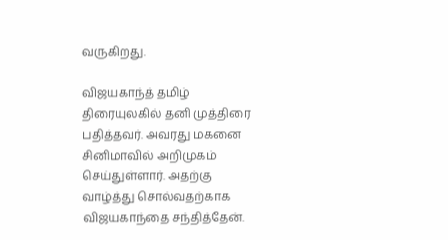வருகிறது.

விஜயகாந்த் தமிழ் திரையுலகில் தனி முத்திரை பதித்தவர். அவரது மகனை சினிமாவில் அறிமுகம் செய்துள்ளார். அதற்கு வாழ்த்து சொல்வதற்காக விஜயகாந்தை சந்தித்தேன்.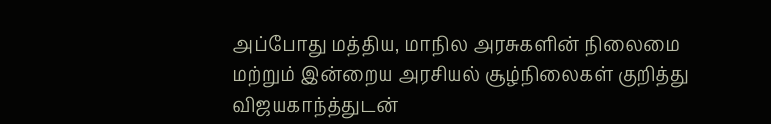அப்போது மத்திய, மாநில அரசுகளின் நிலைமை மற்றும் இன்றைய அரசியல் சூழ்நிலைகள் குறித்து விஜயகாந்த்துடன்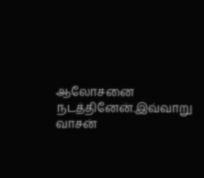ஆலோசனை நடத்தினேன்.இவ்வாறு வாசன்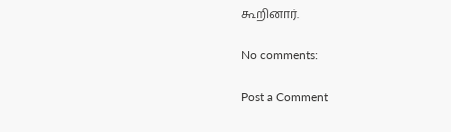கூறினார்.

No comments:

Post a Comment